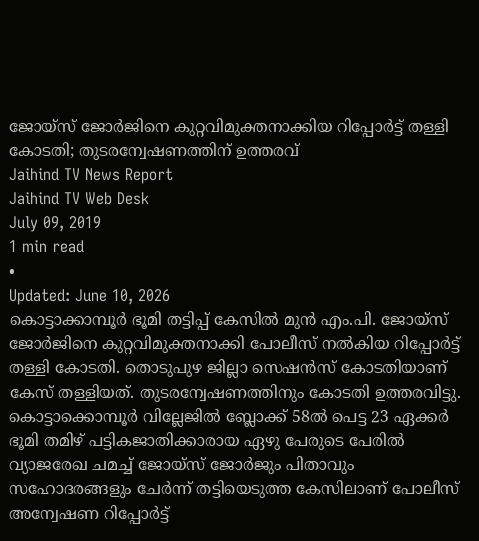ജോയ്സ് ജോർജിനെ കുറ്റവിമുക്തനാക്കിയ റിപ്പോർട്ട് തള്ളി കോടതി; തുടരന്വേഷണത്തിന് ഉത്തരവ്
Jaihind TV News Report
Jaihind TV Web Desk
July 09, 2019
1 min read
•
Updated: June 10, 2026
കൊട്ടാക്കാമ്പൂർ ഭൂമി തട്ടിപ്പ് കേസിൽ മുൻ എം.പി. ജോയ്സ് ജോർജിനെ കുറ്റവിമുക്തനാക്കി പോലീസ് നൽകിയ റിപ്പോർട്ട് തള്ളി കോടതി. തൊടുപുഴ ജില്ലാ സെഷൻസ് കോടതിയാണ് കേസ് തള്ളിയത്. തുടരന്വേഷണത്തിനും കോടതി ഉത്തരവിട്ടു.
കൊട്ടാക്കൊമ്പൂർ വില്ലേജിൽ ബ്ലോക്ക് 58ൽ പെട്ട 23 ഏക്കർ ഭൂമി തമിഴ് പട്ടികജാതിക്കാരായ ഏഴു പേരുടെ പേരിൽ വ്യാജരേഖ ചമച്ച് ജോയ്സ് ജോർജും പിതാവും സഹോദരങ്ങളും ചേർന്ന് തട്ടിയെടുത്ത കേസിലാണ് പോലീസ് അന്വേഷണ റിപ്പോർട്ട്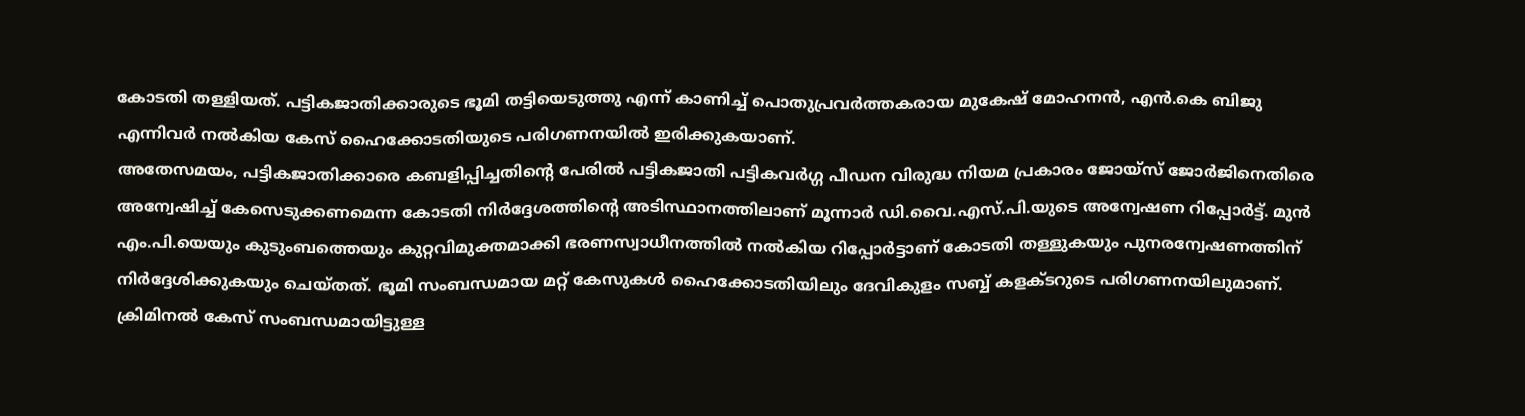കോടതി തള്ളിയത്. പട്ടികജാതിക്കാരുടെ ഭൂമി തട്ടിയെടുത്തു എന്ന് കാണിച്ച് പൊതുപ്രവർത്തകരായ മുകേഷ് മോഹനൻ, എൻ.കെ ബിജു എന്നിവർ നൽകിയ കേസ് ഹൈക്കോടതിയുടെ പരിഗണനയിൽ ഇരിക്കുകയാണ്.
അതേസമയം, പട്ടികജാതിക്കാരെ കബളിപ്പിച്ചതിന്റെ പേരിൽ പട്ടികജാതി പട്ടികവർഗ്ഗ പീഡന വിരുദ്ധ നിയമ പ്രകാരം ജോയ്സ് ജോർജിനെതിരെ അന്വേഷിച്ച് കേസെടുക്കണമെന്ന കോടതി നിർദ്ദേശത്തിന്റെ അടിസ്ഥാനത്തിലാണ് മൂന്നാർ ഡി.വൈ.എസ്.പി.യുടെ അന്വേഷണ റിപ്പോർട്ട്. മുൻ എം.പി.യെയും കുടുംബത്തെയും കുറ്റവിമുക്തമാക്കി ഭരണസ്വാധീനത്തിൽ നൽകിയ റിപ്പോർട്ടാണ് കോടതി തള്ളുകയും പുനരന്വേഷണത്തിന് നിർദ്ദേശിക്കുകയും ചെയ്തത്. ഭൂമി സംബന്ധമായ മറ്റ് കേസുകൾ ഹൈക്കോടതിയിലും ദേവികുളം സബ്ബ് കളക്ടറുടെ പരിഗണനയിലുമാണ്. ക്രിമിനൽ കേസ് സംബന്ധമായിട്ടുള്ള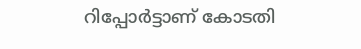റിപ്പോർട്ടാണ് കോടതി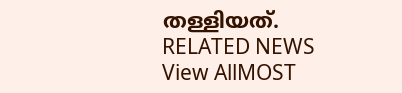തള്ളിയത്.
RELATED NEWS
View AllMOST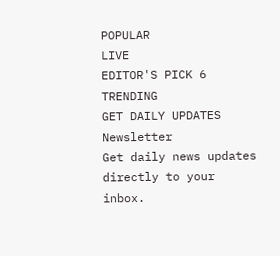POPULAR
LIVE
EDITOR'S PICK 6
TRENDING
GET DAILY UPDATES
Newsletter
Get daily news updates directly to your inbox.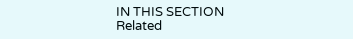IN THIS SECTION
Related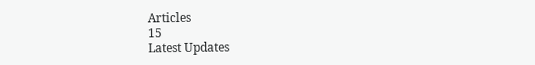Articles
15
Latest Updates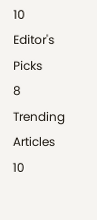10
Editor's Picks
8
Trending Articles
10